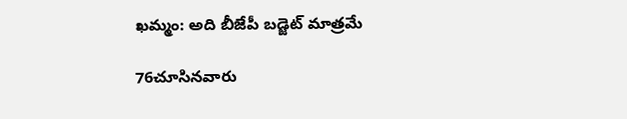ఖమ్మం: అది బీజేపీ బడ్జెట్ మాత్రమే

76చూసినవారు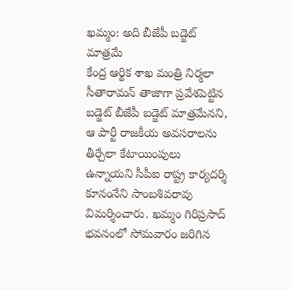ఖమ్మం: అది బీజేపీ బడ్జెట్ మాత్రమే
కేంద్ర ఆర్థిక శాఖ మంత్రి నిర్మలా సీతారామన్ తాజాగా ప్రవేశపెట్టిన బడ్జెట్ బీజేపీ బడ్జెట్ మాత్రమేనని, ఆ పార్టీ రాజకీయ అవసరాలను తీర్చేలా కేటాయింపులు ఉన్నాయని సీపీఐ రాష్ట్ర కార్యదర్శి కూనంనేని సాంబశివరావు విమర్శించారు. ఖమ్మం గిరిప్రసాద్ భవనంలో సోమవారం జరిగిన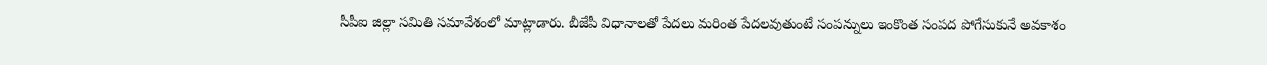సీపీఐ జిల్లా సమితి సమావేశంలో మాట్లాడారు. బీజేపీ విధానాలతో పేదలు మరింత పేదలవుతుంటే సంపన్నులు ఇంకొంత సంపద పోగేసుకునే అవకాశం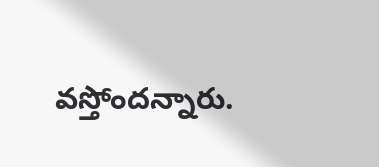వస్తోందన్నారు.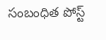సంబంధిత పోస్ట్